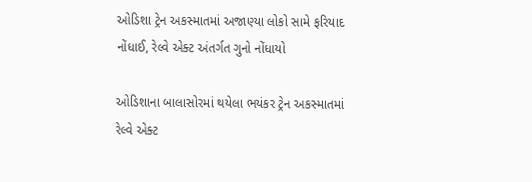ઓડિશા ટ્રેન અકસ્માતમાં અજાણ્યા લોકો સામે ફરિયાદ નોંધાઈ, રેલ્વે એક્ટ અંતર્ગત ગુનો નોંધાયો

ઓડિશાના બાલાસોરમાં થયેલા ભયંકર ટ્રેન અકસ્માતમાં રેલ્વે એક્ટ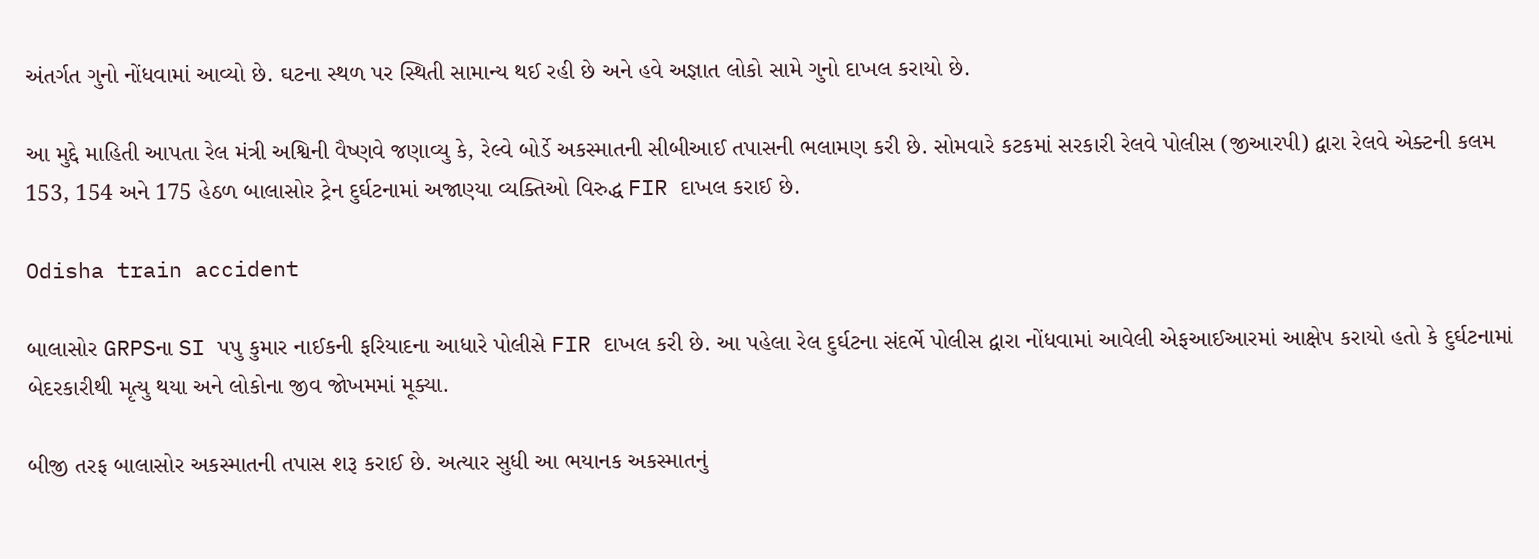અંતર્ગત ગુનો નોંધવામાં આવ્યો છે. ઘટના સ્થળ પર સ્થિતી સામાન્ય થઈ રહી છે અને હવે અજ્ઞાત લોકો સામે ગુનો દાખલ કરાયો છે.

આ મુદ્દે માહિતી આપતા રેલ મંત્રી અશ્વિની વૈષ્ણવે જણાવ્યુ કે, રેલ્વે બોર્ડે અકસ્માતની સીબીઆઈ તપાસની ભલામણ કરી છે. સોમવારે કટકમાં સરકારી રેલવે પોલીસ (જીઆરપી) દ્વારા રેલવે એક્ટની કલમ 153, 154 અને 175 હેઠળ બાલાસોર ટ્રેન દુર્ઘટનામાં અજાણ્યા વ્યક્તિઓ વિરુદ્ધ FIR દાખલ કરાઈ છે.

Odisha train accident

બાલાસોર GRPSના SI પપુ કુમાર નાઈકની ફરિયાદના આધારે પોલીસે FIR દાખલ કરી છે. આ પહેલા રેલ દુર્ઘટના સંદર્ભે પોલીસ દ્વારા નોંધવામાં આવેલી એફઆઈઆરમાં આક્ષેપ કરાયો હતો કે દુર્ઘટનામાં બેદરકારીથી મૃત્યુ થયા અને લોકોના જીવ જોખમમાં મૂક્યા.

બીજી તરફ બાલાસોર અકસ્માતની તપાસ શરૂ કરાઈ છે. અત્યાર સુધી આ ભયાનક અકસ્માતનું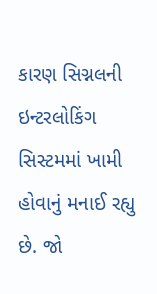કારણ સિગ્નલની ઇન્ટરલોકિંગ સિસ્ટમમાં ખામી હોવાનું મનાઈ રહ્યુ છે. જો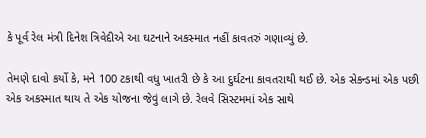કે પૂર્વ રેલ મંત્રી દિનેશ ત્રિવેદીએ આ ઘટનાને અકસ્માત નહીં કાવતરું ગણાવ્યું છે.

તેમણે દાવો કર્યો કે, મને 100 ટકાથી વધુ ખાતરી છે કે આ દુર્ઘટના કાવતરાથી થઈ છે. એક સેકન્ડમાં એક પછી એક અકસ્માત થાય તે એક યોજના જેવું લાગે છે. રેલવે સિસ્ટમમાં એક સાથે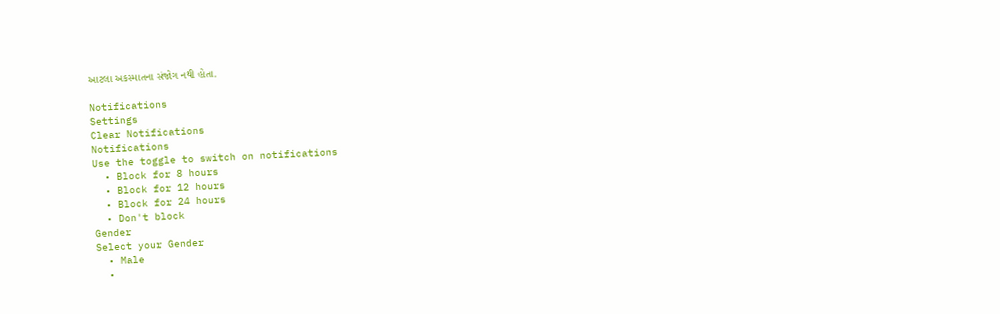આટલા અકસ્માતના સંજોગ નથી હોતા.

Notifications
Settings
Clear Notifications
Notifications
Use the toggle to switch on notifications
  • Block for 8 hours
  • Block for 12 hours
  • Block for 24 hours
  • Don't block
Gender
Select your Gender
  • Male
  •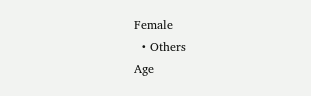Female
  • Others
Age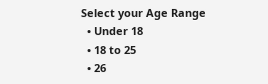Select your Age Range
  • Under 18
  • 18 to 25
  • 26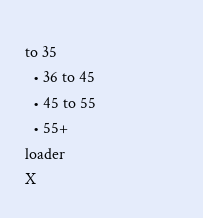to 35
  • 36 to 45
  • 45 to 55
  • 55+
loader
X